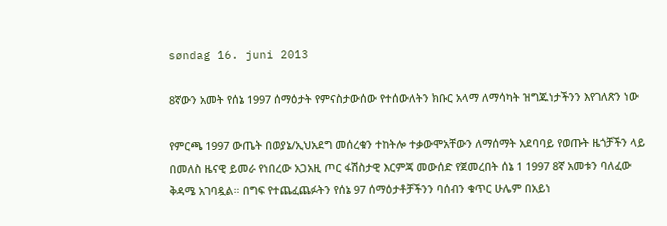søndag 16. juni 2013

8ኛውን አመት የሰኔ 1997 ሰማዕታት የምናስታውሰው የተሰውለትን ክቡር አላማ ለማሳካት ዝግጁነታችንን እየገለጽን ነው

የምርጫ 1997 ውጤት በወያኔ/ኢህአደግ መሰረቁን ተከትሎ ተቃውሞአቸውን ለማሰማት አደባባይ የወጡት ዜጎቻችን ላይ በመለስ ዜናዊ ይመራ የነበረው አጋአዚ ጦር ፋሽስታዊ እርምጃ መውሰድ የጀመረበት ሰኔ 1 1997 8ኛ አመቱን ባለፈው ቅዳሜ አገባዷል። በግፍ የተጨፈጨፉትን የሰኔ 97 ሰማዕታቶቻችንን ባሰብን ቁጥር ሁሌም በአይነ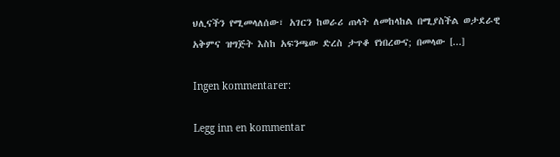ህሊናችን የሚመላለሰው፣ አገርን ከወራሪ ጠላት ለመከላከል በሚያስችል ወታደራዊ አቅምና ዝግጅት እስከ አፍንጫው ድረስ ታጥቆ የነበረውና; በመላው [...]

Ingen kommentarer:

Legg inn en kommentar